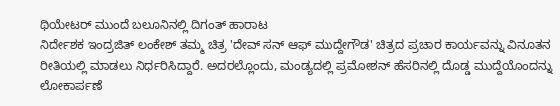ಥಿಯೇಟರ್ ಮುಂದೆ ಬಲೂನಿನಲ್ಲಿ ದಿಗಂತ್ ಹಾರಾಟ
ನಿರ್ದೇಶಕ ಇಂದ್ರಜಿತ್ ಲಂಕೇಶ್ ತಮ್ಮ ಚಿತ್ರ 'ದೇವ್ ಸನ್ ಆಫ್ ಮುದ್ದೇಗೌಡ' ಚಿತ್ರದ ಪ್ರಚಾರ ಕಾರ್ಯವನ್ನು ವಿನೂತನ ರೀತಿಯಲ್ಲಿ ಮಾಡಲು ನಿರ್ಧರಿಸಿದ್ದಾರೆ. ಅದರಲ್ಲೊಂದು, ಮಂಡ್ಯದಲ್ಲಿ ಪ್ರಮೋಶನ್ ಹೆಸರಿನಲ್ಲಿ ದೊಡ್ಡ ಮುದ್ದೆಯೊಂದನ್ನು ಲೋಕಾರ್ಪಣೆ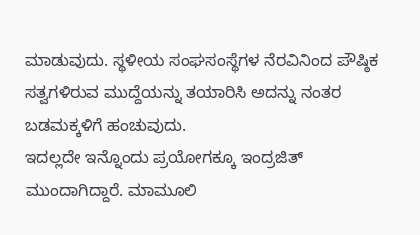ಮಾಡುವುದು. ಸ್ಥಳೀಯ ಸಂಘಸಂಸ್ಥೆಗಳ ನೆರವಿನಿಂದ ಪೌಷ್ಠಿಕ ಸತ್ವಗಳಿರುವ ಮುದ್ದೆಯನ್ನು ತಯಾರಿಸಿ ಅದನ್ನು ನಂತರ ಬಡಮಕ್ಕಳಿಗೆ ಹಂಚುವುದು.
ಇದಲ್ಲದೇ ಇನ್ನೊಂದು ಪ್ರಯೋಗಕ್ಕೂ ಇಂದ್ರಜಿತ್ ಮುಂದಾಗಿದ್ದಾರೆ. ಮಾಮೂಲಿ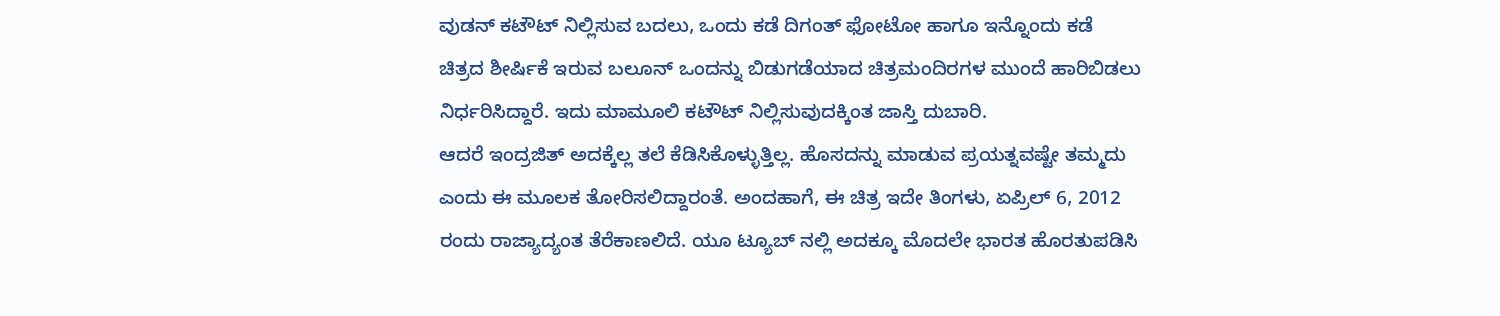ವುಡನ್ ಕಟೌಟ್ ನಿಲ್ಲಿಸುವ ಬದಲು, ಒಂದು ಕಡೆ ದಿಗಂತ್ ಫೋಟೋ ಹಾಗೂ ಇನ್ನೊಂದು ಕಡೆ ಚಿತ್ರದ ಶೀರ್ಷಿಕೆ ಇರುವ ಬಲೂನ್ ಒಂದನ್ನು ಬಿಡುಗಡೆಯಾದ ಚಿತ್ರಮಂದಿರಗಳ ಮುಂದೆ ಹಾರಿಬಿಡಲು ನಿರ್ಧರಿಸಿದ್ದಾರೆ. ಇದು ಮಾಮೂಲಿ ಕಟೌಟ್ ನಿಲ್ಲಿಸುವುದಕ್ಕಿಂತ ಜಾಸ್ತಿ ದುಬಾರಿ.
ಆದರೆ ಇಂದ್ರಜಿತ್ ಅದಕ್ಕೆಲ್ಲ ತಲೆ ಕೆಡಿಸಿಕೊಳ್ಳುತ್ತಿಲ್ಲ. ಹೊಸದನ್ನು ಮಾಡುವ ಪ್ರಯತ್ನವಷ್ಟೇ ತಮ್ಮದು ಎಂದು ಈ ಮೂಲಕ ತೋರಿಸಲಿದ್ದಾರಂತೆ. ಅಂದಹಾಗೆ, ಈ ಚಿತ್ರ ಇದೇ ತಿಂಗಳು, ಏಪ್ರಿಲ್ 6, 2012 ರಂದು ರಾಜ್ಯಾದ್ಯಂತ ತೆರೆಕಾಣಲಿದೆ. ಯೂ ಟ್ಯೂಬ್ ನಲ್ಲಿ ಅದಕ್ಕೂ ಮೊದಲೇ ಭಾರತ ಹೊರತುಪಡಿಸಿ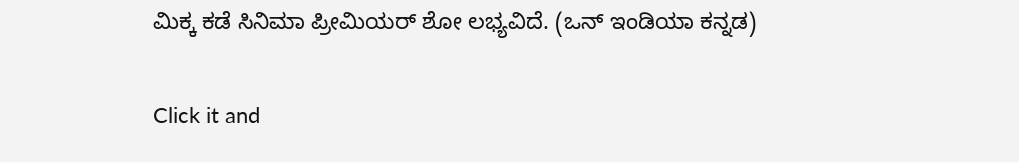ಮಿಕ್ಕ ಕಡೆ ಸಿನಿಮಾ ಪ್ರೀಮಿಯರ್ ಶೋ ಲಭ್ಯವಿದೆ. (ಒನ್ ಇಂಡಿಯಾ ಕನ್ನಡ)


Click it and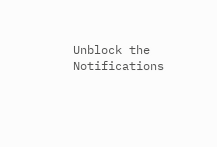Unblock the Notifications